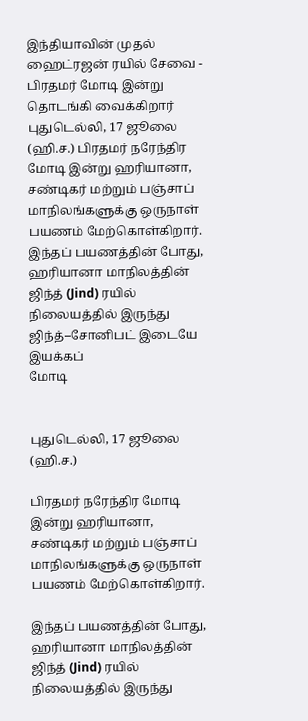இந்தியாவின் முதல் ஹைட்ரஜன் ரயில் சேவை - பிரதமர் மோடி இன்று தொடங்கி வைக்கிறார்
புதுடெல்லி, 17 ஜூலை (ஹி.ச.) பிரதமர் நரேந்திர மோடி இன்று ஹரியானா, சண்டிகர் மற்றும் பஞ்சாப் மாநிலங்களுக்கு ஒருநாள் பயணம் மேற்கொள்கிறார். இந்தப் பயணத்தின் போது, ஹரியானா மாநிலத்தின் ஜிந்த் (Jind) ரயில் நிலையத்தில் இருந்து ஜிந்த்–சோனிபட் இடையே இயக்கப்
மோடி


புதுடெல்லி, 17 ஜூலை (ஹி.ச.)

பிரதமர் நரேந்திர மோடி இன்று ஹரியானா, சண்டிகர் மற்றும் பஞ்சாப் மாநிலங்களுக்கு ஒருநாள் பயணம் மேற்கொள்கிறார்.

இந்தப் பயணத்தின் போது, ஹரியானா மாநிலத்தின் ஜிந்த் (Jind) ரயில் நிலையத்தில் இருந்து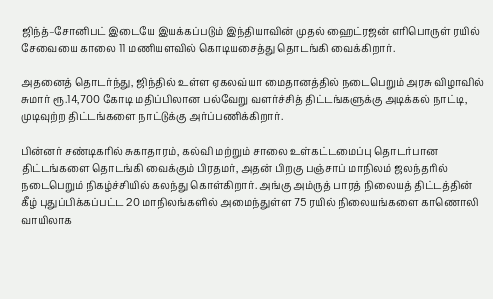ஜிந்த்–சோனிபட் இடையே இயக்கப்படும் இந்தியாவின் முதல் ஹைட்ரஜன் எரிபொருள் ரயில் சேவையை காலை 11 மணியளவில் கொடியசைத்து தொடங்கி வைக்கிறார்.

அதனைத் தொடர்ந்து, ஜிந்தில் உள்ள ஏகலவ்யா மைதானத்தில் நடைபெறும் அரசு விழாவில் சுமார் ரூ.14,700 கோடி மதிப்பிலான பல்வேறு வளர்ச்சித் திட்டங்களுக்கு அடிக்கல் நாட்டி, முடிவுற்ற திட்டங்களை நாட்டுக்கு அர்ப்பணிக்கிறார்.

பின்னர் சண்டிகரில் சுகாதாரம், கல்வி மற்றும் சாலை உள்கட்டமைப்பு தொடர்பான திட்டங்களை தொடங்கி வைக்கும் பிரதமர், அதன் பிறகு பஞ்சாப் மாநிலம் ஜலந்தரில் நடைபெறும் நிகழ்ச்சியில் கலந்து கொள்கிறார். அங்கு அம்ருத் பாரத் நிலையத் திட்டத்தின் கீழ் புதுப்பிக்கப்பட்ட 20 மாநிலங்களில் அமைந்துள்ள 75 ரயில் நிலையங்களை காணொலி வாயிலாக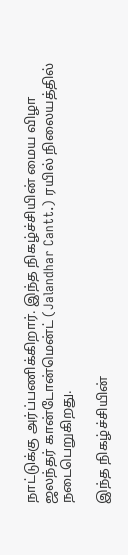நாட்டுக்கு அர்ப்பணிக்கிறார். இந்த நிகழ்ச்சியின் மைய விழா ஜலந்தர் கான்டோன்மென்ட் (Jalandhar Cantt.) ரயில் நிலையத்தில் நடைபெறுகிறது.

இந்த நிகழ்ச்சியின்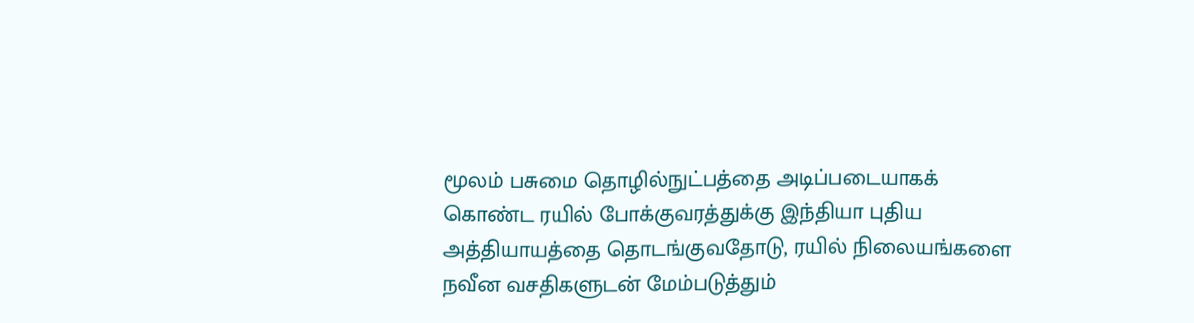மூலம் பசுமை தொழில்நுட்பத்தை அடிப்படையாகக் கொண்ட ரயில் போக்குவரத்துக்கு இந்தியா புதிய அத்தியாயத்தை தொடங்குவதோடு, ரயில் நிலையங்களை நவீன வசதிகளுடன் மேம்படுத்தும்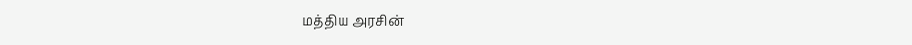மத்திய அரசின்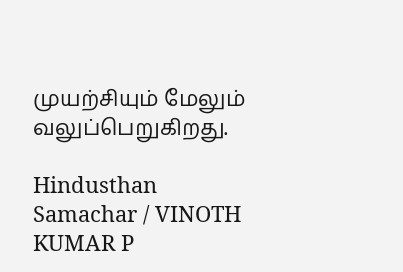முயற்சியும் மேலும் வலுப்பெறுகிறது.

Hindusthan Samachar / VINOTH KUMAR P